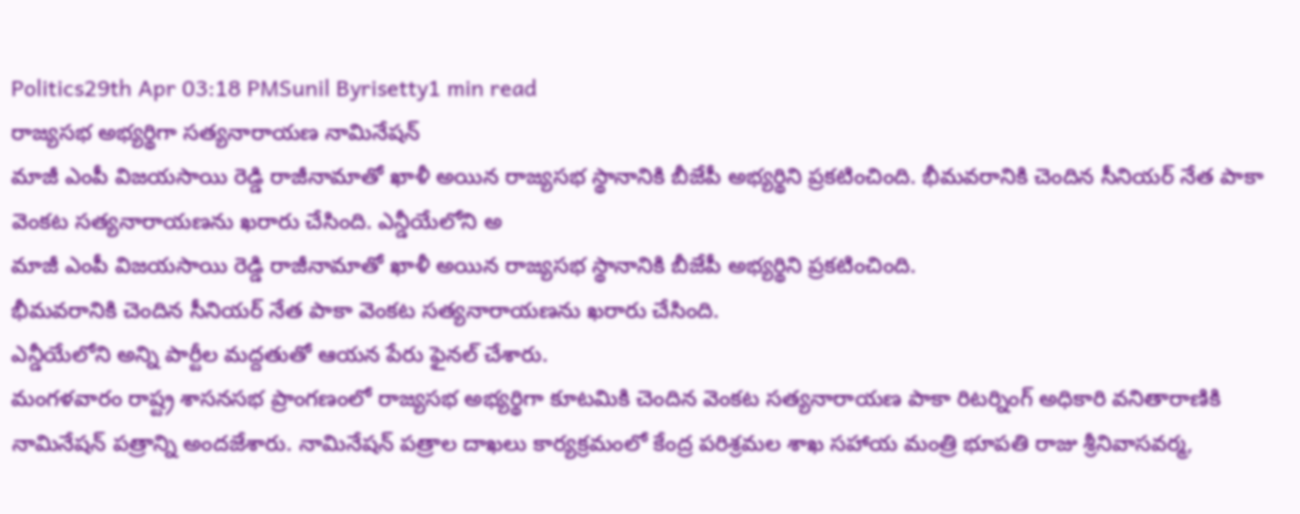Politics29th Apr 03:18 PMSunil Byrisetty1 min read
రాజ్యసభ అభ్యర్థిగా సత్యనారాయణ నామినేషన్
మాజీ ఎంపీ విజయసాయి రెడ్డి రాజీనామాతో ఖాళీ అయిన రాజ్యసభ స్థానానికి బీజేపీ అభ్యర్థిని ప్రకటించింది. భీమవరానికి చెందిన సీనియర్ నేత పాకా వెంకట సత్యనారాయణను ఖరారు చేసింది. ఎన్డీయేలోని అ
మాజీ ఎంపీ విజయసాయి రెడ్డి రాజీనామాతో ఖాళీ అయిన రాజ్యసభ స్థానానికి బీజేపీ అభ్యర్థిని ప్రకటించింది.
భీమవరానికి చెందిన సీనియర్ నేత పాకా వెంకట సత్యనారాయణను ఖరారు చేసింది.
ఎన్డీయేలోని అన్ని పార్టీల మద్దతుతో ఆయన పేరు ఫైనల్ చేశారు.
మంగళవారం రాష్ట్ర శాసనసభ ప్రాంగణంలో రాజ్యసభ అభ్యర్థిగా కూటమికి చెందిన వెంకట సత్యనారాయణ పాకా రిటర్నింగ్ అధికారి వనితారాణికి నామినేషన్ పత్రాన్ని అందజేశారు. నామినేషన్ పత్రాల దాఖలు కార్యక్రమంలో కేంద్ర పరిశ్రమల శాఖ సహాయ మంత్రి భూపతి రాజు శ్రీనివాసవర్మ,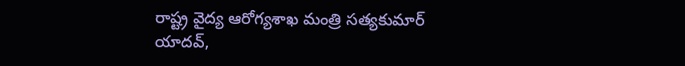రాష్ట్ర వైద్య ఆరోగ్యశాఖ మంత్రి సత్యకుమార్ యాదవ్,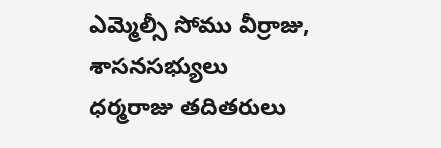ఎమ్మెల్సీ సోము వీర్రాజు, శాసనసభ్యులు ధర్మరాజు తదితరులు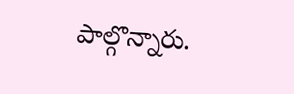పాల్గొన్నారు.